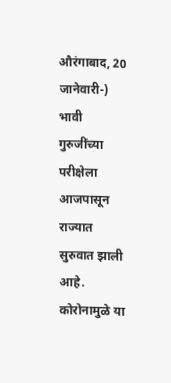औरंगाबाद, 20 जानेवारी-) भावी गुरुजींच्या परीक्षेला आजपासून राज्यात सुरुवात झाली आहे. कोरोनामुळे या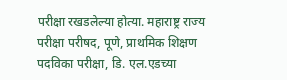परीक्षा रखडलेल्या होत्या. महाराष्ट्र राज्य परीक्षा परीषद, पूणे, प्राथमिक शिक्षण पदविका परीक्षा, डि. एल.एडच्या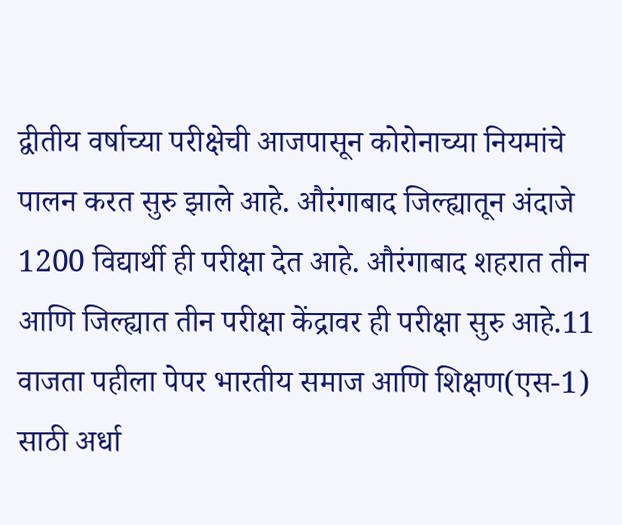द्वीतीय वर्षाच्या परीक्षेची आजपासून कोरोनाच्या नियमांचे पालन करत सुरु झाले आहे. औरंगाबाद जिल्ह्यातून अंदाजे 1200 विद्यार्थी ही परीक्षा देत आहे. औरंगाबाद शहरात तीन आणि जिल्ह्यात तीन परीक्षा केंद्रावर ही परीक्षा सुरु आहे.11 वाजता पहीला पेपर भारतीय समाज आणि शिक्षण(एस-1) साठी अर्धा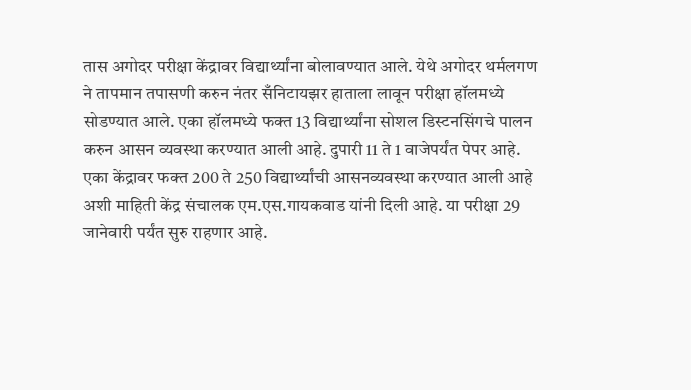तास अगोदर परीक्षा केंद्रावर विद्यार्थ्यांना बोलावण्यात आले. येथे अगोदर थर्मलगण ने तापमान तपासणी करुन नंतर सँनिटायझर हाताला लावून परीक्षा हॉलमध्ये सोडण्यात आले. एका हॉलमध्ये फक्त 13 विद्यार्थ्यांना सोशल डिस्टनसिंगचे पालन करुन आसन व्यवस्था करण्यात आली आहे. दुपारी 11 ते 1 वाजेपर्यंत पेपर आहे. एका केंद्रावर फक्त 200 ते 250 विद्यार्थ्यांची आसनव्यवस्था करण्यात आली आहे अशी माहिती केंद्र संचालक एम.एस.गायकवाड यांनी दिली आहे. या परीक्षा 29 जानेवारी पर्यंत सुरु राहणार आहे.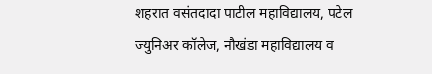शहरात वसंतदादा पाटील महाविद्यालय, पटेल ज्युनिअर कॉलेज, नौखंडा महाविद्यालय व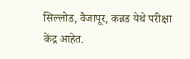सिल्लोड, वैजापूर, कन्नड येथे परीक्षा केंद्र आहेत.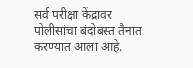सर्व परीक्षा केंद्रावर पोलीसांचा बंदोबस्त तैनात करण्यात आला आहे.